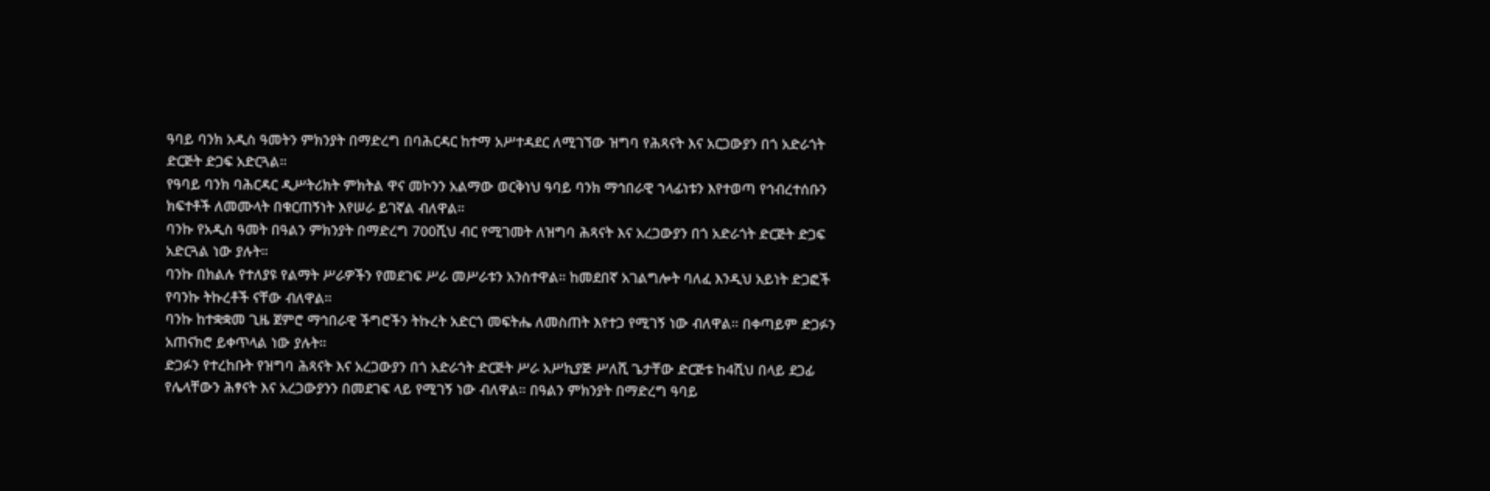ዓባይ ባንክ አዲስ ዓመትን ምክንያት በማድረግ በባሕርዳር ከተማ አሥተዳደር ለሚገኘው ዝግባ የሕጻናት እና አርጋውያን በጎ አድራጎት ድርጅት ድጋፍ አድርጓል።
የዓባይ ባንክ ባሕርዳር ዲሥትሪክት ምክትል ዋና መኮንን አልማው ወርቅነህ ዓባይ ባንክ ማኅበራዊ ኀላፊነቱን እየተወጣ የኅብረተሰቡን ክፍተቶች ለመሙላት በቁርጠኝነት እየሠራ ይገኛል ብለዋል።
ባንኩ የአዲስ ዓመት በዓልን ምክንያት በማድረግ 700ሺህ ብር የሚገመት ለዝግባ ሕጻናት እና አረጋውያን በጎ አድራጎት ድርጅት ድጋፍ አድርጓል ነው ያሉት።
ባንኩ በክልሉ የተለያዩ የልማት ሥራዎችን የመደገፍ ሥራ መሥራቱን አንስተዋል። ከመደበኛ አገልግሎት ባለፈ እንዲህ አይነት ድጋፎች የባንኩ ትኩረቶች ናቸው ብለዋል።
ባንኩ ከተቋቋመ ጊዜ ጀምሮ ማኅበራዊ ችግሮችን ትኩረት አድርጎ መፍትሔ ለመስጠት እየተጋ የሚገኝ ነው ብለዋል። በቀጣይም ድጋፉን አጠናክሮ ይቀጥላል ነው ያሉት።
ድጋፉን የተረከቡት የዝግባ ሕጻናት እና አረጋውያን በጎ አድራጎት ድርጅት ሥራ አሥኪያጅ ሥለሺ ጌታቸው ድርጅቱ ከ4ሺህ በላይ ደጋፊ የሌላቸውን ሕፃናት እና አረጋውያንን በመደገፍ ላይ የሚገኝ ነው ብለዋል። በዓልን ምክንያት በማድረግ ዓባይ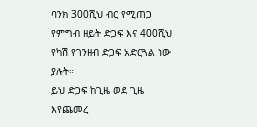ባንክ 300ሺህ ብር የሚጠጋ የምግብ ዘይት ድጋፍ እና 400ሺህ የካሽ የገንዘብ ድጋፍ አድርጓል ነው ያሉት።
ይህ ድጋፍ ከጊዜ ወደ ጊዜ እየጨመረ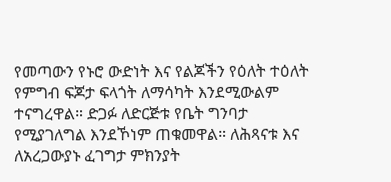የመጣውን የኑሮ ውድነት እና የልጆችን የዕለት ተዕለት የምግብ ፍጆታ ፍላጎት ለማሳካት እንደሚውልም ተናግረዋል። ድጋፉ ለድርጅቱ የቤት ግንባታ የሚያገለግል እንደኾነም ጠቁመዋል። ለሕጻናቱ እና ለአረጋውያኑ ፈገግታ ምክንያት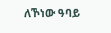ለኾነው ዓባይ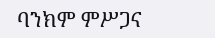ባንክም ምሥጋና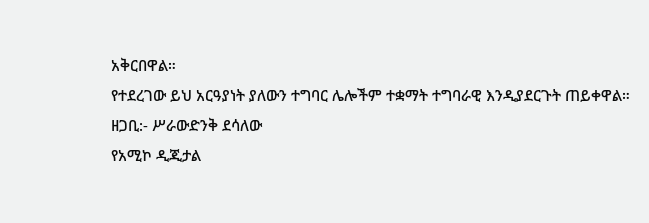አቅርበዋል።
የተደረገው ይህ አርዓያነት ያለውን ተግባር ሌሎችም ተቋማት ተግባራዊ እንዲያደርጉት ጠይቀዋል።
ዘጋቢ:- ሥራውድንቅ ደሳለው
የአሚኮ ዲጂታል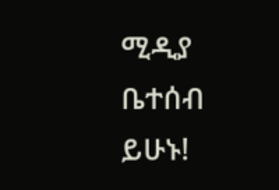ሚዲያ ቤተሰብ ይሁኑ!